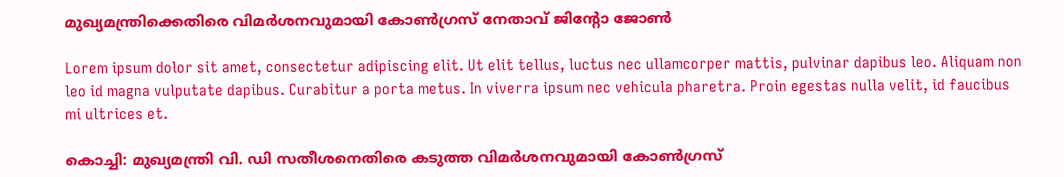മുഖ്യമന്ത്രിക്കെതിരെ വിമര്‍ശനവുമായി കോണ്‍ഗ്രസ് നേതാവ് ജിൻ്റോ ജോണ്‍

Lorem ipsum dolor sit amet, consectetur adipiscing elit. Ut elit tellus, luctus nec ullamcorper mattis, pulvinar dapibus leo. Aliquam non leo id magna vulputate dapibus. Curabitur a porta metus. In viverra ipsum nec vehicula pharetra. Proin egestas nulla velit, id faucibus mi ultrices et.

കൊച്ചി: മുഖ്യമന്ത്രി വി. ഡി സതീശനെതിരെ കടുത്ത വിമര്‍ശനവുമായി കോണ്‍ഗ്രസ്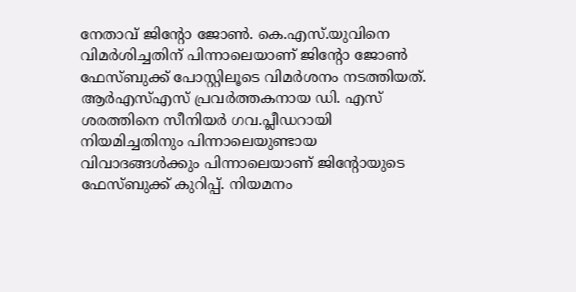നേതാവ് ജിന്റോ ജോണ്‍. കെ.എസ്.യുവിനെ വിമർശിച്ചതിന് പിന്നാലെയാണ് ജിന്റോ ജോണ്‍ ഫേസ്ബുക്ക് പോസ്റ്റിലൂടെ വിമര്‍ശനം നടത്തിയത്. ആര്‍എസ്എസ് പ്രവര്‍ത്തകനായ ഡി. എസ് ശരത്തിനെ സീനിയര്‍ ഗവ.പ്ലീഡറായി നിയമിച്ചതിനും പിന്നാലെയുണ്ടായ വിവാദങ്ങള്‍ക്കും പിന്നാലെയാണ് ജിന്റോയുടെ ഫേസ്ബുക്ക് കുറിപ്പ്. നിയമനം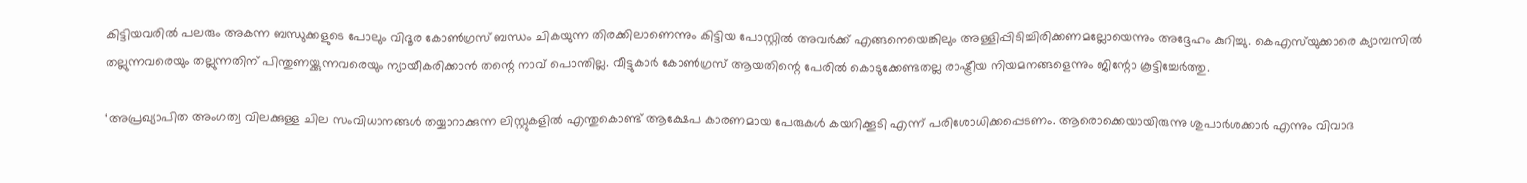കിട്ടിയവരില്‍ പലരും അകന്ന ബന്ധുക്കളുടെ പോലും വിദൂര കോണ്‍ഗ്രസ് ബന്ധം ചികയുന്ന തിരക്കിലാണെന്നും കിട്ടിയ പോസ്റ്റില്‍ അവര്‍ക്ക് എങ്ങനെയെങ്കിലും അള്ളിപ്പിടിച്ചിരിക്കണമല്ലോയെന്നും അദ്ദേഹം കുറിച്ചു. കെഎസ്‌യുക്കാരെ ക്യാമ്പസില്‍ തല്ലുന്നവരെയും തല്ലുന്നതിന് പിന്തുണയ്ക്കുന്നവരെയും ന്യായീകരിക്കാന്‍ തന്റെ നാവ് പൊന്തില്ല. വീട്ടുകാര്‍ കോണ്‍ഗ്രസ് ആയതിന്റെ പേരില്‍ കൊടുക്കേണ്ടതല്ല രാഷ്ട്രീയ നിയമനങ്ങളെന്നും ജിന്റോ കൂട്ടിച്ചേര്‍ത്തു.

‘അപ്രഖ്യാപിത അംഗത്വ വിലക്കുള്ള ചില സംവിധാനങ്ങള്‍ തയ്യാറാക്കുന്ന ലിസ്റ്റുകളില്‍ എന്തുകൊണ്ട് ആക്ഷേപ കാരണമായ പേരുകള്‍ കയറിക്കൂടി എന്ന് പരിശോധിക്കപ്പെടണം. ആരൊക്കെയായിരുന്നു ശുപാര്‍ശക്കാര്‍ എന്നും വിവാദ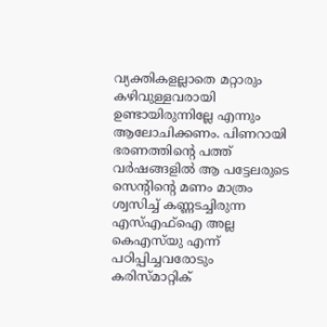വ്യക്തികളല്ലാതെ മറ്റാരും കഴിവുള്ളവരായി ഉണ്ടായിരുന്നില്ലേ എന്നും ആലോചിക്കണം. പിണറായി ഭരണത്തിന്റെ പത്ത് വര്‍ഷങ്ങളില്‍ ആ പട്ടേലരുടെ സെന്റിന്റെ മണം മാത്രം ശ്വസിച്ച് കണ്ണടച്ചിരുന്ന എസ്എഫ്‌ഐ അല്ല കെഎസ്‌യു എന്ന് പഠിപ്പിച്ചവരോടും കരിസ്മാറ്റിക്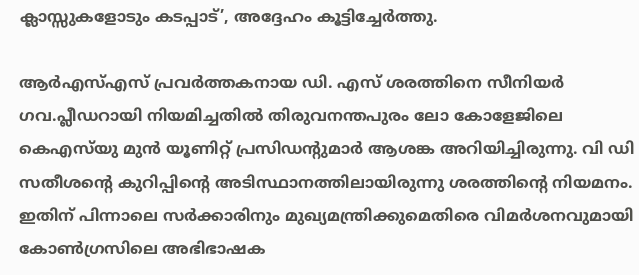ക്ലാസ്സുകളോടും കടപ്പാട്’, അദ്ദേഹം കൂട്ടിച്ചേര്‍ത്തു.

ആര്‍എസ്എസ് പ്രവര്‍ത്തകനായ ഡി. എസ് ശരത്തിനെ സീനിയര്‍ ഗവ.പ്ലീഡറായി നിയമിച്ചതില്‍ തിരുവനന്തപുരം ലോ കോളേജിലെ കെഎസ്‌യു മുന്‍ യൂണിറ്റ് പ്രസിഡന്റുമാര്‍ ആശങ്ക അറിയിച്ചിരുന്നു. വി ഡി സതീശന്റെ കുറിപ്പിന്റെ അടിസ്ഥാനത്തിലായിരുന്നു ശരത്തിന്റെ നിയമനം. ഇതിന് പിന്നാലെ സര്‍ക്കാരിനും മുഖ്യമന്ത്രിക്കുമെതിരെ വിമര്‍ശനവുമായി കോണ്‍ഗ്രസിലെ അഭിഭാഷക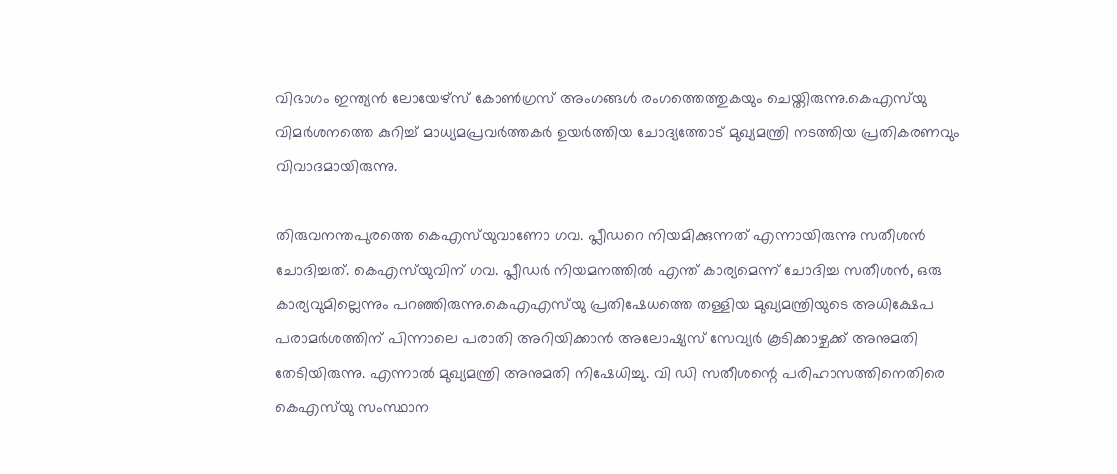വിഭാഗം ഇന്ത്യന്‍ ലോയേഴ്സ് കോണ്‍ഗ്രസ് അംഗങ്ങള്‍ രംഗത്തെത്തുകയും ചെയ്തിരുന്നു.കെഎസ്‌യു വിമര്‍ശനത്തെ കുറിച്ച് മാധ്യമപ്രവര്‍ത്തകര്‍ ഉയര്‍ത്തിയ ചോദ്യത്തോട് മുഖ്യമന്ത്രി നടത്തിയ പ്രതികരണവും വിവാദമായിരുന്നു.

തിരുവനന്തപുരത്തെ കെഎസ്‌യുവാണോ ഗവ. പ്ലീഡറെ നിയമിക്കുന്നത് എന്നായിരുന്നു സതീശന്‍ ചോദിച്ചത്. കെഎസ്‌യുവിന് ഗവ. പ്ലീഡര്‍ നിയമനത്തില്‍ എന്ത് കാര്യമെന്ന് ചോദിച്ച സതീശന്‍, ഒരു കാര്യവുമില്ലെന്നും പറഞ്ഞിരുന്നു.കെഎഎസ്‌യു പ്രതിഷേധത്തെ തള്ളിയ മുഖ്യമന്ത്രിയുടെ അധിക്ഷേപ പരാമര്‍ശത്തിന് പിന്നാലെ പരാതി അറിയിക്കാന്‍ അലോഷ്യസ് സേവ്യര്‍ കൂടിക്കാഴ്ചക്ക് അനുമതി തേടിയിരുന്നു. എന്നാല്‍ മുഖ്യമന്ത്രി അനുമതി നിഷേധിച്ചു. വി ഡി സതീശന്റെ പരിഹാസത്തിനെതിരെ കെഎസ്‌യു സംസ്ഥാന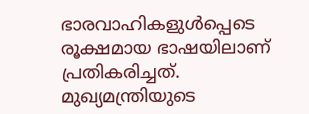ഭാരവാഹികളുള്‍പ്പെടെ രൂക്ഷമായ ഭാഷയിലാണ് പ്രതികരിച്ചത്. മുഖ്യമന്ത്രിയുടെ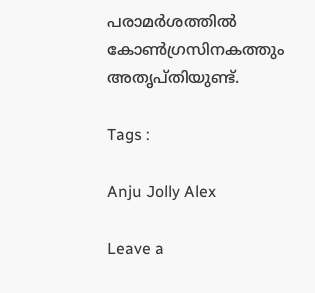പരാമര്‍ശത്തില്‍ കോണ്‍ഗ്രസിനകത്തും അതൃപ്തിയുണ്ട്.

Tags :

Anju Jolly Alex

Leave a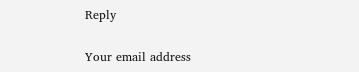Reply

Your email address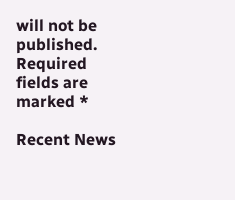will not be published. Required fields are marked *

Recent News